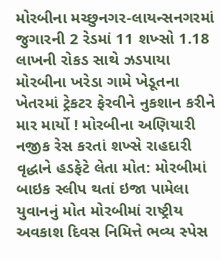મોરબીના મચ્છુનગર-લાયન્સનગરમાં જુગારની 2 રેડમાં 11 શખ્સો 1.18 લાખની રોકડ સાથે ઝડપાયા મોરબીના ખરેડા ગામે ખેડૂતના ખેતરમાં ટ્રેકટર ફેરવીને નુકશાન કરીને માર માર્યો ! મોરબીના અણિયારી નજીક રેસ કરતાં શખ્સે રાહદારી વૃદ્ધાને હડફેટે લેતા મોત: મોરબીમાં બાઇક સ્લીપ થતાં ઇજા પામેલા યુવાનનું મોત મોરબીમાં રાષ્ટ્રીય અવકાશ દિવસ નિમિત્તે ભવ્ય સ્પેસ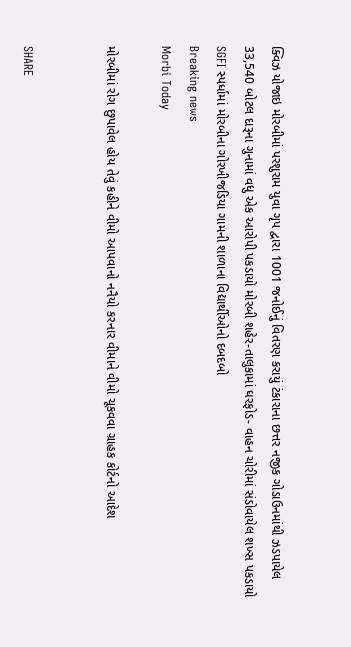ક્વિઝ યોજાઇ મોરબીમાં પરશુરામ યુવા ગૃપ દ્વારા 1001 જનોઈનું વિતરણ કરાયું ટંકારાના છત્તર નજીક ગોડાઉનમાંથી ઝડપાયેલ 33,540 બોટલ દારૂના ગુનામાં વધુ એક આરોપી પકડાયો મોરબી શહેર-તાલુકામાં ઘરફોડ- વાહન ચોરીમાં સંડોવાયેલ શખ્સ પકડાયો  SGFI સ્પર્ધામાં મોરબીના ગોરખીજડિયા ગામની શાળાના વિદ્યાર્થીઓનો દબદબો
Breaking news
Morbi Today

મોરબીમાં રોગ છુપાવેલ હોય તેવું કહીને વીમો આપવાનો નનૈયો કરનાર વીમાને વીમો ચૂકવવા ગ્રાહક કોર્ટનો આદેશ


SHARE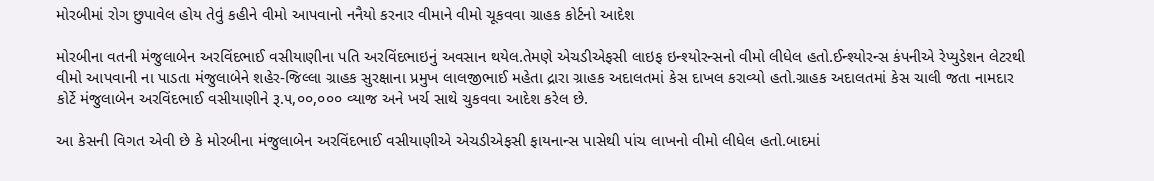મોરબીમાં રોગ છુપાવેલ હોય તેવું કહીને વીમો આપવાનો નનૈયો કરનાર વીમાને વીમો ચૂકવવા ગ્રાહક કોર્ટનો આદેશ

મોરબીના વતની મંજુલાબેન અરવિંદભાઈ વસીયાણીના પતિ અરવિંદભાઇનું અવસાન થયેલ.તેમણે એચડીએફસી લાઇફ ઇન્શ્યોરન્સનો વીમો લીધેલ હતો.ઈન્શ્યોરન્સ કંપનીએ રેપ્યુડેશન લેટરથી વીમો આપવાની ના પાડતા મંજુલાબેને શહેર-જિલ્લા ગ્રાહક સુરક્ષાના પ્રમુખ લાલજીભાઈ મહેતા દ્રારા ગ્રાહક અદાલતમાં કેસ દાખલ કરાવ્યો હતો.ગ્રાહક અદાલતમાં કેસ ચાલી જતા નામદાર કોર્ટે મંજુલાબેન અરવિંદભાઈ વસીયાણીને રૂ.૫,૦૦,૦૦૦ વ્યાજ અને ખર્ચ સાથે ચુકવવા આદેશ કરેલ છે.

આ કેસની વિગત એવી છે કે મોરબીના મંજુલાબેન અરવિંદભાઈ વસીયાણીએ એચડીએફસી ફાયનાન્સ પાસેથી પાંચ લાખનો વીમો લીધેલ હતો.બાદમાં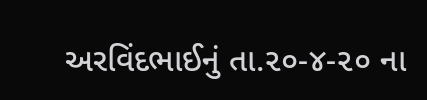અરવિંદભાઈનું તા.૨૦-૪-૨૦ ના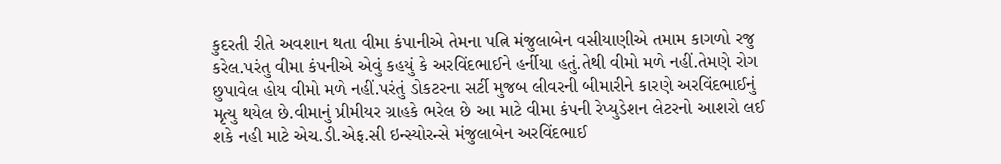કુદરતી રીતે અવશાન થતા વીમા કંપાનીએ તેમના પત્નિ મંજુલાબેન વસીયાણીએ તમામ કાગળો રજુ કરેલ.પરંતુ વીમા કંપનીએ એવું કહયું કે અરવિંદભાઈને હર્નીયા હતું.તેથી વીમો મળે નહીં.તેમણે રોગ છુપાવેલ હોય વીમો મળે નહીં.પરંતું ડોકટરના સર્ટી મુજબ લીવરની બીમારીને કારણે અરવિંદભાઈનું મૃત્યુ થયેલ છે.વીમાનું પ્રીમીયર ગ્રાહકે ભરેલ છે આ માટે વીમા કંપની રેપ્યુડેશન લેટરનો આશરો લઈ શકે નહી માટે એચ.ડી.એફ.સી ઇન્સ્યોરન્સે મંજુલાબેન અરવિંદભાઈ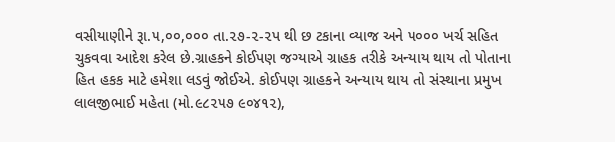વસીયાણીને રૂા.૫,૦૦,૦૦૦ તા.૨૭-૨-૨પ થી છ ટકાના વ્યાજ અને ૫૦૦૦ ખર્ચ સહિત ચુકવવા આદેશ કરેલ છે.ગ્રાહકને કોઈપણ જગ્યાએ ગ્રાહક તરીકે અન્યાય થાય તો પોતાના હિત હકક માટે હમેશા લડવું જોઈએ. કોઈપણ ગ્રાહકને અન્યાય થાય તો સંસ્થાના પ્રમુખ લાલજીભાઈ મહેતા (મો.૯૮૨૫૭ ૯૦૪૧૨),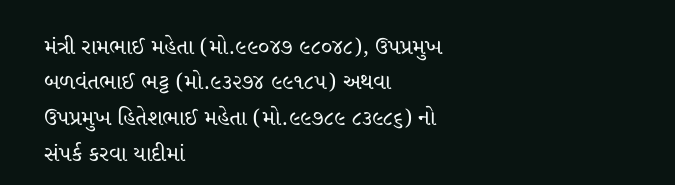મંત્રી રામભાઈ મહેતા (મો.૯૯૦૪૭ ૯૮૦૪૮), ઉપપ્રમુખ બળવંતભાઈ ભટ્ટ (મો.૯૩૨૭૪ ૯૯૧૮૫) અથવા ઉપપ્રમુખ હિતેશભાઈ મહેતા (મો.૯૯૭૮૯ ૮૩૯૮૬) નો સંપર્ક કરવા યાદીમાં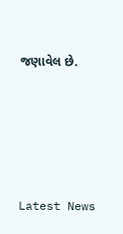જણાવેલ છે.






Latest News